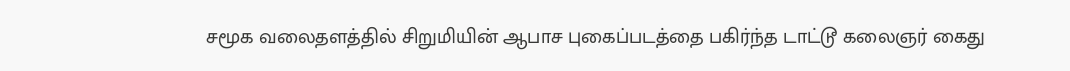சமூக வலைதளத்தில் சிறுமியின் ஆபாச புகைப்படத்தை பகிர்ந்த டாட்டூ கலைஞர் கைது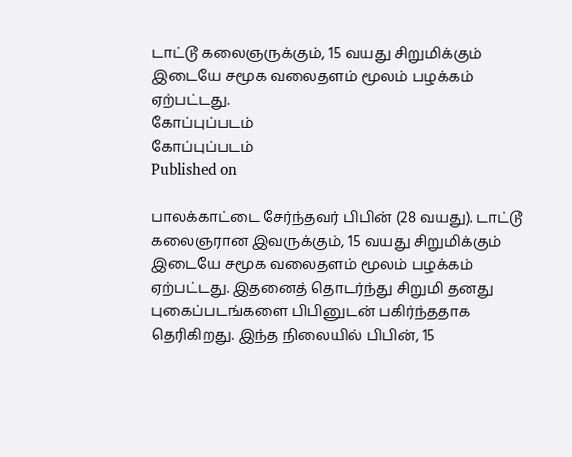டாட்டூ கலைஞருக்கும், 15 வயது சிறுமிக்கும் இடையே சமூக வலைதளம் மூலம் பழக்கம் ஏற்பட்டது.
கோப்புப்படம்
கோப்புப்படம்
Published on

பாலக்காட்டை சேர்ந்தவர் பிபின் (28 வயது). டாட்டூ கலைஞரான இவருக்கும், 15 வயது சிறுமிக்கும் இடையே சமூக வலைதளம் மூலம் பழக்கம் ஏற்பட்டது. இதனைத் தொடர்ந்து சிறுமி தனது புகைப்படங்களை பிபினுடன் பகிர்ந்ததாக தெரிகிறது. இந்த நிலையில் பிபின், 15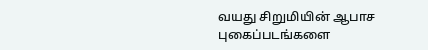வயது சிறுமியின் ஆபாச புகைப்படங்களை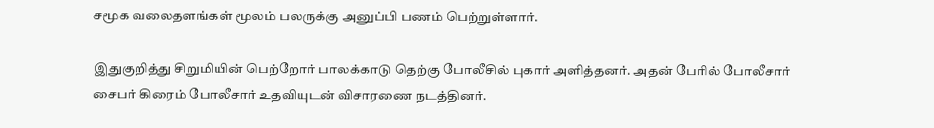சமூக வலைதளங்கள் மூலம் பலருக்கு அனுப்பி பணம் பெற்றுள்ளார்.

இதுகுறித்து சிறுமியின் பெற்றோர் பாலக்காடு தெற்கு போலீசில் புகார் அளித்தனர். அதன் பேரில் போலீசார் சைபர் கிரைம் போலீசார் உதவியுடன் விசாரணை நடத்தினர்.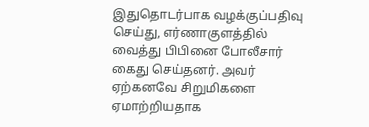இதுதொடர்பாக வழக்குப்பதிவு செய்து, எர்ணாகுளத்தில் வைத்து பிபினை போலீசார் கைது செய்தனர். அவர் ஏற்கனவே சிறுமிகளை ஏமாற்றியதாக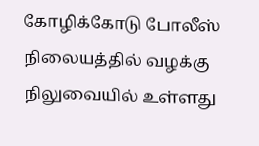கோழிக்கோடு போலீஸ் நிலையத்தில் வழக்கு நிலுவையில் உள்ளது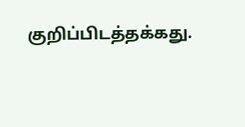குறிப்பிடத்தக்கது.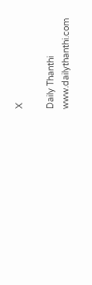X

Daily Thanthi
www.dailythanthi.com